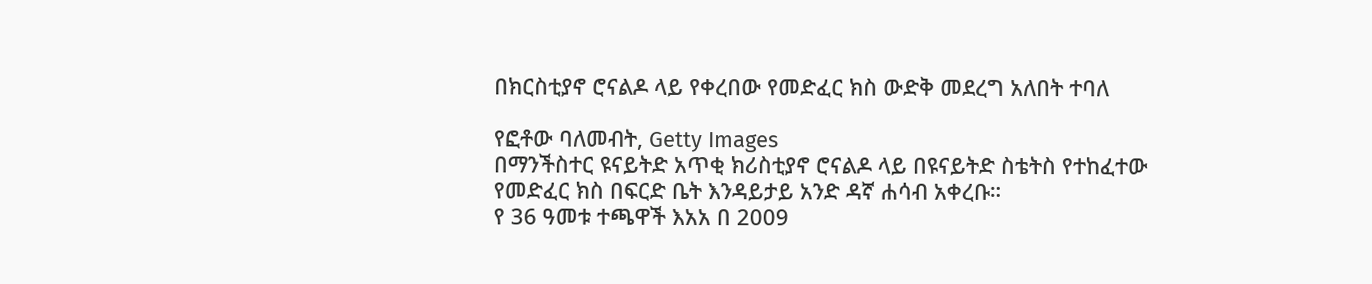በክርስቲያኖ ሮናልዶ ላይ የቀረበው የመድፈር ክስ ውድቅ መደረግ አለበት ተባለ

የፎቶው ባለመብት, Getty Images
በማንችስተር ዩናይትድ አጥቂ ክሪስቲያኖ ሮናልዶ ላይ በዩናይትድ ስቴትስ የተከፈተው የመድፈር ክስ በፍርድ ቤት እንዳይታይ አንድ ዳኛ ሐሳብ አቀረቡ።
የ 36 ዓመቱ ተጫዋች እአአ በ 2009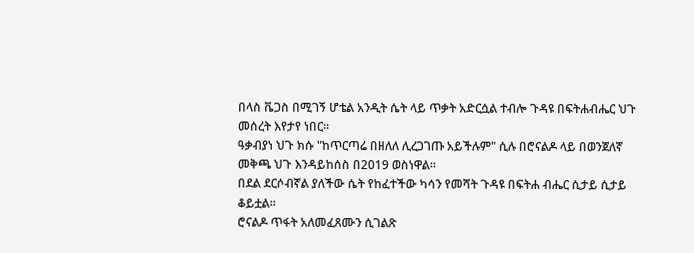በላስ ቬጋስ በሚገኝ ሆቴል አንዲት ሴት ላይ ጥቃት አድርሷል ተብሎ ጉዳዩ በፍትሐብሔር ህጉ መሰረት እየታየ ነበር።
ዓቃብያነ ህጉ ክሱ "ከጥርጣሬ በዘለለ ሊረጋገጡ አይችሉም" ሲሉ በሮናልዶ ላይ በወንጀለኛ መቅጫ ህጉ እንዳይከሰስ በ2019 ወስነዋል።
በደል ደርሶብኛል ያለችው ሴት የከፈተችው ካሳን የመሻት ጉዳዩ በፍትሐ ብሔር ሲታይ ሲታይ ቆይቷል።
ሮናልዶ ጥፋት አለመፈጸሙን ሲገልጽ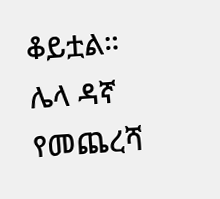ቆይቷል።
ሌላ ዳኛ የመጨረሻ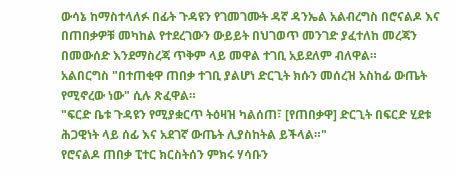ውሳኔ ከማስተላለፉ በፊት ጉዳዩን የገመገሙት ዳኛ ዳንኤል አልብረግስ በሮናልዶ እና በጠበቃዎቹ መካከል የተደረገውን ውይይት በህገወጥ መንገድ ያፈተለከ መረጃን በመውሰድ እንደማስረጃ ጥቅም ላይ መዋል ተገቢ አይደለም ብለዋል።
አልበርግስ "በተጠቂዋ ጠበቃ ተገቢ ያልሆነ ድርጊት ክሱን መሰረዝ አስከፊ ውጤት የሚኖረው ነው" ሲሉ ጽፈዋል።
"ፍርድ ቤቱ ጉዳዩን የሚያቋርጥ ትዕዛዝ ካልሰጠ፣ [የጠበቃዋ] ድርጊት በፍርድ ሂደቱ ሕጋዊነት ላይ ሰፊ እና አደገኛ ውጤት ሊያስከትል ይችላል።"
የሮናልዶ ጠበቃ ፒተር ክርስትሰን ምክሩ ሃሳቡን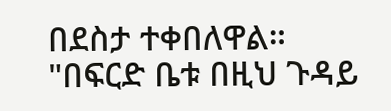በደስታ ተቀበለዋል።
"በፍርድ ቤቱ በዚህ ጉዳይ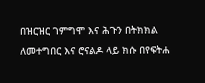በዝርዝር ገምግሞ እና ሕጉን በትክክል ለመተግበር እና ሮናልዶ ላይ ክሱ በየፍትሐ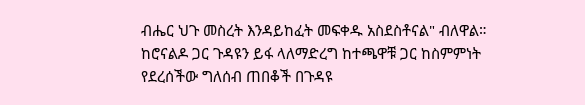ብሔር ህጉ መስረት እንዳይከፈት መፍቀዱ አስደስቶናል" ብለዋል።
ከሮናልዶ ጋር ጉዳዩን ይፋ ላለማድረግ ከተጫዋቹ ጋር ከስምምነት የደረሰችው ግለሰብ ጠበቆች በጉዳዩ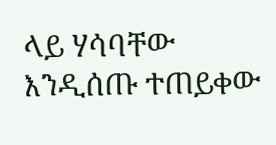ላይ ሃሳባቸው እንዲሰጡ ተጠይቀው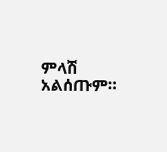ምላሽ አልሰጡም።